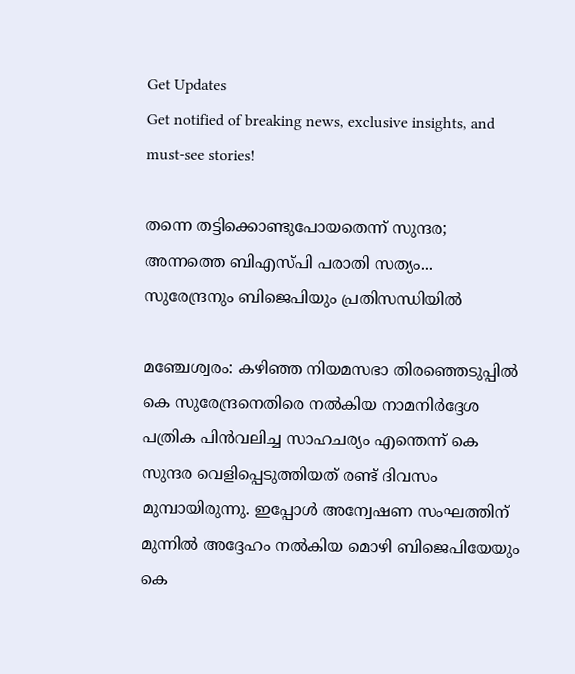Get Updates
Get notified of breaking news, exclusive insights, and must-see stories!

തന്നെ തട്ടിക്കൊണ്ടുപോയതെന്ന് സുന്ദര; അന്നത്തെ ബിഎസ്പി പരാതി സത്യം... സുരേന്ദ്രനും ബിജെപിയും പ്രതിസന്ധിയില്‍

മഞ്ചേശ്വരം: കഴിഞ്ഞ നിയമസഭാ തിരഞ്ഞെടുപ്പില്‍ കെ സുരേന്ദ്രനെതിരെ നല്‍കിയ നാമനിര്‍ദ്ദേശ പത്രിക പിന്‍വലിച്ച സാഹചര്യം എന്തെന്ന് കെ സുന്ദര വെളിപ്പെടുത്തിയത് രണ്ട് ദിവസം മുമ്പായിരുന്നു. ഇപ്പോള്‍ അന്വേഷണ സംഘത്തിന് മുന്നില്‍ അദ്ദേഹം നല്‍കിയ മൊഴി ബിജെപിയേയും കെ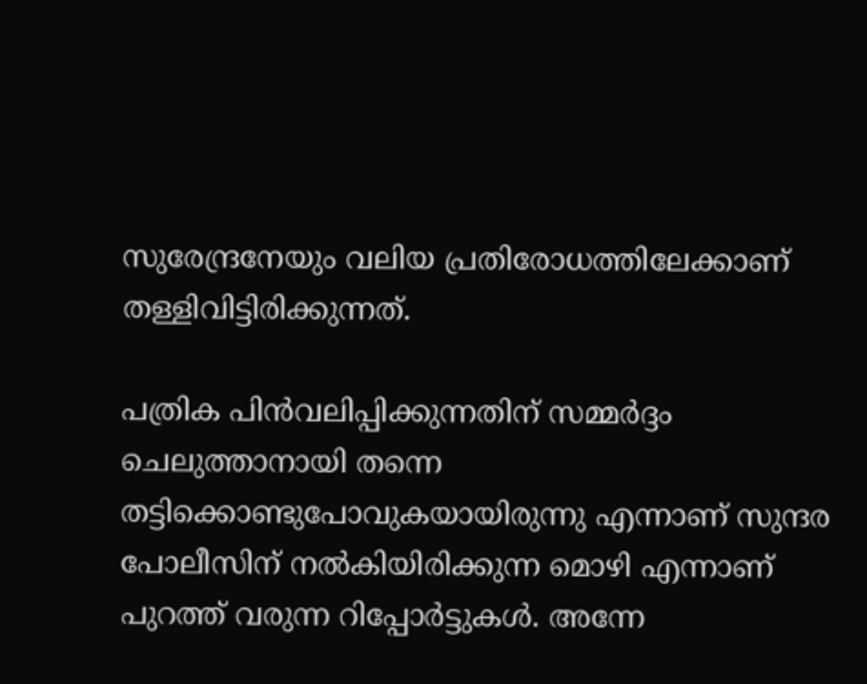സുരേന്ദ്രനേയും വലിയ പ്രതിരോധത്തിലേക്കാണ് തള്ളിവിട്ടിരിക്കുന്നത്.

പത്രിക പിന്‍വലിപ്പിക്കുന്നതിന് സമ്മര്‍ദ്ദം ചെലുത്താനായി തന്നെ തട്ടിക്കൊണ്ടുപോവുകയായിരുന്നു എന്നാണ് സുന്ദര പോലീസിന് നല്‍കിയിരിക്കുന്ന മൊഴി എന്നാണ് പുറത്ത് വരുന്ന റിപ്പോര്‍ട്ടുകള്‍. അന്നേ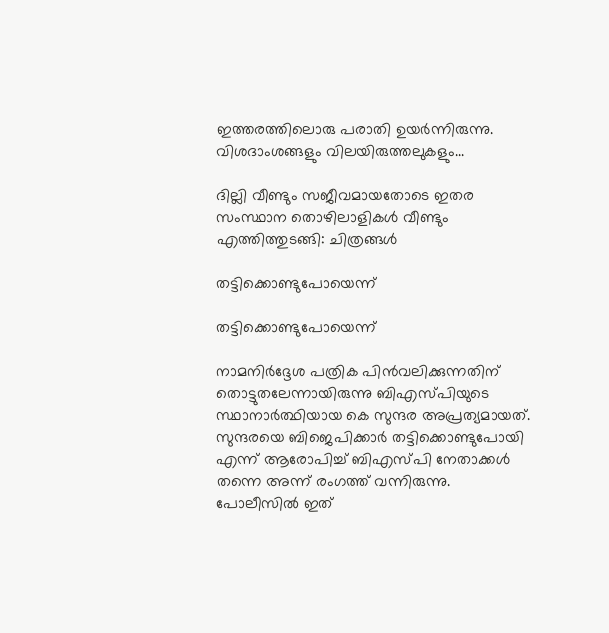ഇത്തരത്തിലൊരു പരാതി ഉയര്‍ന്നിരുന്നു. വിശദാംശങ്ങളും വിലയിരുത്തലുകളും...

ദില്ലി വീണ്ടും സജീവമായതോടെ ഇതര സംസ്ഥാന തൊഴിലാളികള്‍ വീണ്ടും എത്തിത്തുടങ്ങി: ചിത്രങ്ങള്‍

തട്ടിക്കൊണ്ടുപോയെന്ന്

തട്ടിക്കൊണ്ടുപോയെന്ന്

നാമനിര്‍ദ്ദേശ പത്രിക പിന്‍വലിക്കുന്നതിന് തൊട്ടുതലേന്നായിരുന്നു ബിഎസ്പിയുടെ സ്ഥാനാര്‍ത്ഥിയായ കെ സുന്ദര അപ്രത്യമായത്. സുന്ദരയെ ബിജെപിക്കാര്‍ തട്ടിക്കൊണ്ടുപോയി എന്ന് ആരോപിച്ച് ബിഎസ്പി നേതാക്കള്‍ തന്നെ അന്ന് രംഗത്ത് വന്നിരുന്നു. പോലീസില്‍ ഇത്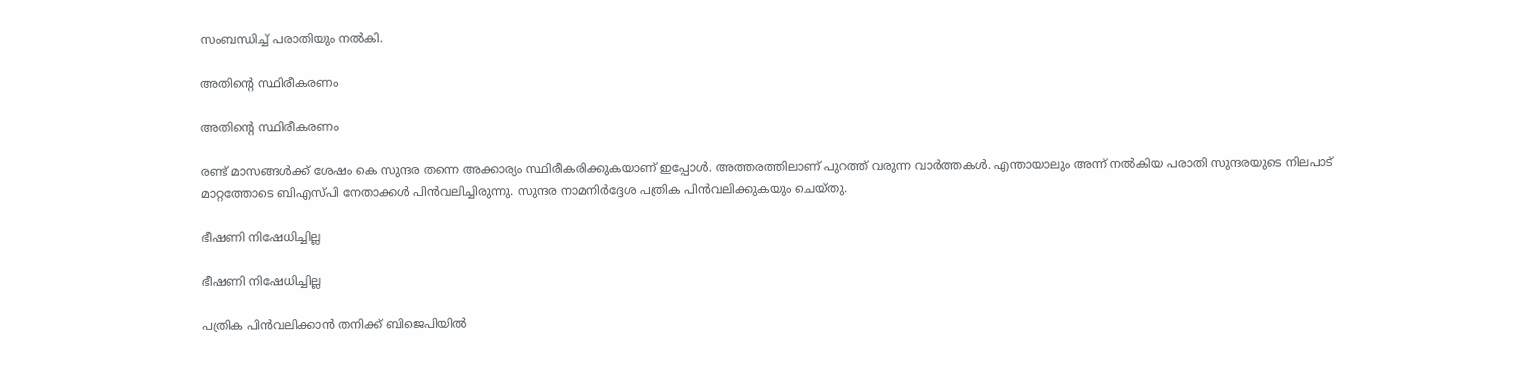സംബന്ധിച്ച് പരാതിയും നല്‍കി.

അതിന്റെ സ്ഥിരീകരണം

അതിന്റെ സ്ഥിരീകരണം

രണ്ട് മാസങ്ങള്‍ക്ക് ശേഷം കെ സുന്ദര തന്നെ അക്കാര്യം സ്ഥിരീകരിക്കുകയാണ് ഇപ്പോള്‍. അത്തരത്തിലാണ് പുറത്ത് വരുന്ന വാര്‍ത്തകള്‍. എന്തായാലും അന്ന് നല്‍കിയ പരാതി സുന്ദരയുടെ നിലപാട് മാറ്റത്തോടെ ബിഎസ്പി നേതാക്കള്‍ പിന്‍വലിച്ചിരുന്നു. സുന്ദര നാമനിര്‍ദ്ദേശ പത്രിക പിന്‍വലിക്കുകയും ചെയ്തു.

ഭീഷണി നിഷേധിച്ചില്ല

ഭീഷണി നിഷേധിച്ചില്ല

പത്രിക പിന്‍വലിക്കാന്‍ തനിക്ക് ബിജെപിയില്‍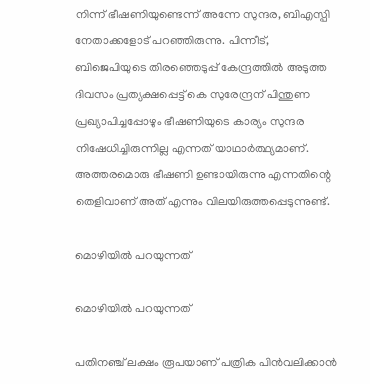നിന്ന് ഭീഷണിയുണ്ടെന്ന് അന്നേ സുന്ദര, ബിഎസ്പി നേതാക്കളോട് പറഞ്ഞിരുന്നു. പിന്നീട്, ബിജെപിയുടെ തിരഞ്ഞെടുപ്പ് കേന്ദ്രത്തില്‍ അടുത്ത ദിവസം പ്രത്യക്ഷപ്പെട്ട് കെ സുരേന്ദ്രന് പിന്തുണ പ്രഖ്യാപിച്ചപ്പോഴും ഭീഷണിയുടെ കാര്യം സുന്ദര നിഷേധിച്ചിരുന്നില്ല എന്നത് യാഥാര്‍ത്ഥ്യമാണ്. അത്തരമൊരു ഭീഷണി ഉണ്ടായിരുന്നു എന്നതിന്റെ തെളിവാണ് അത് എന്നും വിലയിരുത്തപ്പെടുന്നുണ്ട്.

മൊഴിയില്‍ പറയുന്നത്

മൊഴിയില്‍ പറയുന്നത്

പതിനഞ്ച് ലക്ഷം രൂപയാണ് പത്രിക പിന്‍വലിക്കാന്‍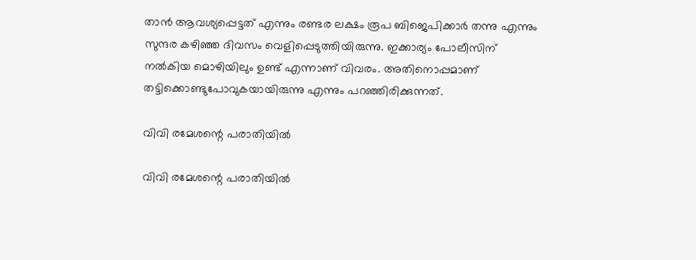താന്‍ ആവശ്യപ്പെട്ടത് എന്നും രണ്ടര ലക്ഷം രൂപ ബിജെപിക്കാര്‍ തന്നു എന്നും സുന്ദര കഴിഞ്ഞ ദിവസം വെളിപ്പെടുത്തിയിരുന്നു. ഇക്കാര്യം പോലീസിന് നല്‍കിയ മൊഴിയിലും ഉണ്ട് എന്നാണ് വിവരം. അതിനൊപ്പമാണ് തട്ടിക്കൊണ്ടുപോവുകയായിരുന്നു എന്നും പറഞ്ഞിരിക്കുന്നത്.

വിവി രമേശന്റെ പരാതിയില്‍

വിവി രമേശന്റെ പരാതിയില്‍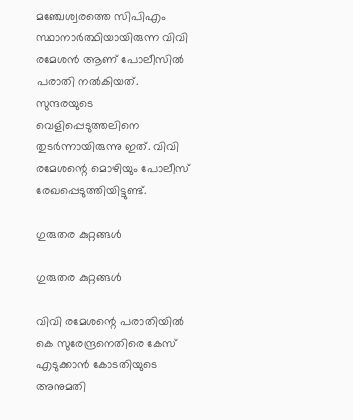മഞ്ചേശ്വരത്തെ സിപിഎം സ്ഥാനാര്‍ത്ഥിയായിരുന്ന വിവി രമേശന്‍ ആണ് പോലീസില്‍ പരാതി നല്‍കിയത്. സുന്ദരയുടെ വെളിപ്പെടുത്തലിനെ തുടര്‍ന്നായിരുന്നു ഇത്. വിവി രമേശന്റെ മൊഴിയും പോലീസ് രേഖപ്പെടുത്തിയിട്ടുണ്ട്.

ഗുരുതര കുറ്റങ്ങള്‍

ഗുരുതര കുറ്റങ്ങള്‍

വിവി രമേശന്റെ പരാതിയില്‍ കെ സുരേന്ദ്രനെതിരെ കേസ് എടുക്കാന്‍ കോടതിയുടെ അനുമതി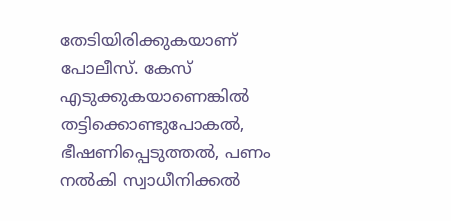തേടിയിരിക്കുകയാണ് പോലീസ്. കേസ് എടുക്കുകയാണെങ്കില്‍ തട്ടിക്കൊണ്ടുപോകല്‍, ഭീഷണിപ്പെടുത്തല്‍, പണം നല്‍കി സ്വാധീനിക്കല്‍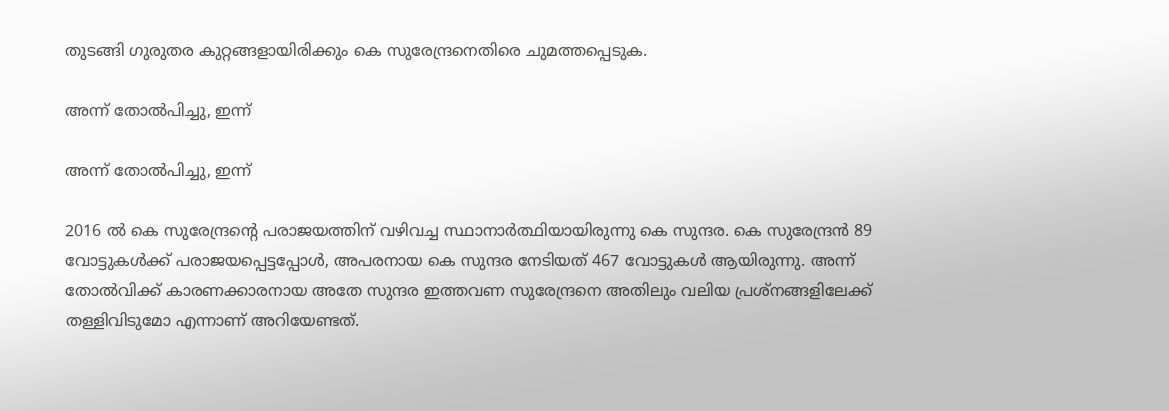തുടങ്ങി ഗുരുതര കുറ്റങ്ങളായിരിക്കും കെ സുരേന്ദ്രനെതിരെ ചുമത്തപ്പെടുക.

അന്ന് തോല്‍പിച്ചു, ഇന്ന്

അന്ന് തോല്‍പിച്ചു, ഇന്ന്

2016 ല്‍ കെ സുരേന്ദ്രന്റെ പരാജയത്തിന് വഴിവച്ച സ്ഥാനാര്‍ത്ഥിയായിരുന്നു കെ സുന്ദര. കെ സുരേന്ദ്രന്‍ 89 വോട്ടുകള്‍ക്ക് പരാജയപ്പെട്ടപ്പോള്‍, അപരനായ കെ സുന്ദര നേടിയത് 467 വോട്ടുകള്‍ ആയിരുന്നു. അന്ന് തോല്‍വിക്ക് കാരണക്കാരനായ അതേ സുന്ദര ഇത്തവണ സുരേന്ദ്രനെ അതിലും വലിയ പ്രശ്‌നങ്ങളിലേക്ക് തള്ളിവിടുമോ എന്നാണ് അറിയേണ്ടത്.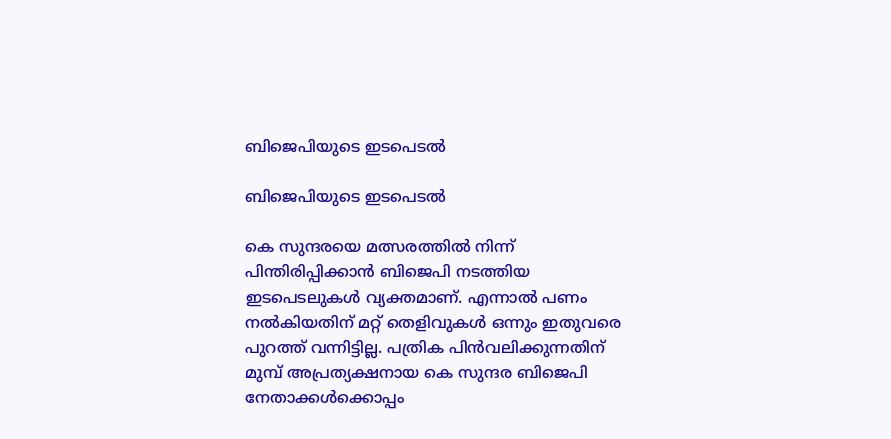ബിജെപിയുടെ ഇടപെടല്‍

ബിജെപിയുടെ ഇടപെടല്‍

കെ സുന്ദരയെ മത്സരത്തില്‍ നിന്ന് പിന്തിരിപ്പിക്കാന്‍ ബിജെപി നടത്തിയ ഇടപെടലുകള്‍ വ്യക്തമാണ്. എന്നാല്‍ പണം നല്‍കിയതിന് മറ്റ് തെളിവുകള്‍ ഒന്നും ഇതുവരെ പുറത്ത് വന്നിട്ടില്ല. പത്രിക പിന്‍വലിക്കുന്നതിന് മുമ്പ് അപ്രത്യക്ഷനായ കെ സുന്ദര ബിജെപി നേതാക്കള്‍ക്കൊപ്പം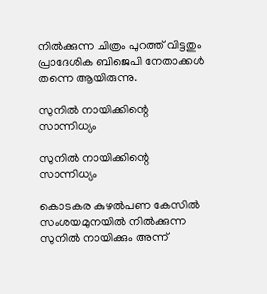നില്‍ക്കുന്ന ചിത്രം പുറത്ത് വിട്ടതും പ്രാദേശിക ബിജെപി നേതാക്കള്‍ തന്നെ ആയിരുന്നു.

സുനില്‍ നായിക്കിന്റെ സാന്നിധ്യം

സുനില്‍ നായിക്കിന്റെ സാന്നിധ്യം

കൊടകര കുഴല്‍പണ കേസില്‍ സംശയമുനയില്‍ നില്‍ക്കുന്ന സുനില്‍ നായിക്കും അന്ന്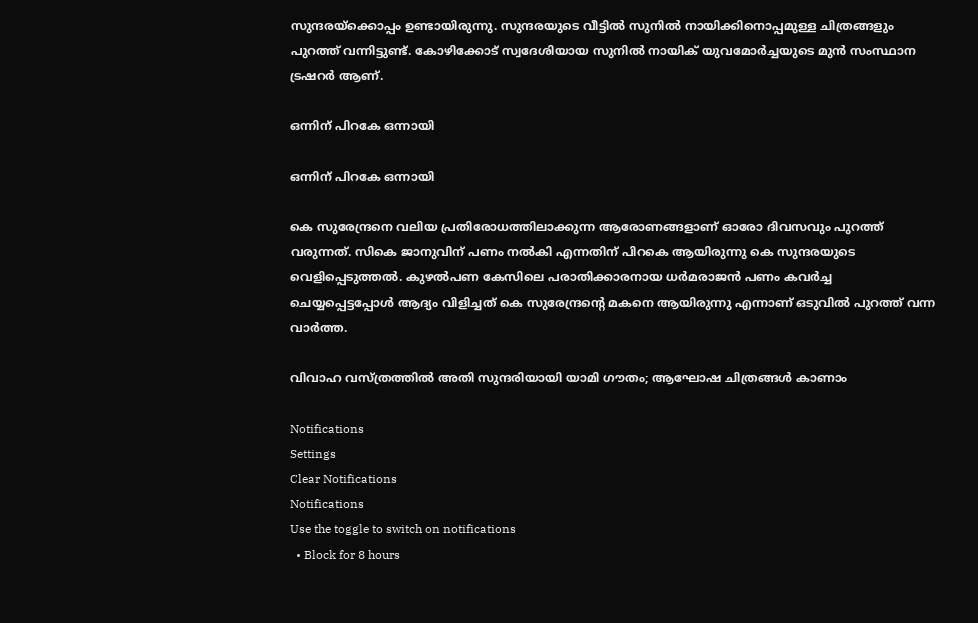സുന്ദരയ്‌ക്കൊപ്പം ഉണ്ടായിരുന്നു. സുന്ദരയുടെ വീട്ടില്‍ സുനില്‍ നായിക്കിനൊപ്പമുള്ള ചിത്രങ്ങളും പുറത്ത് വന്നിട്ടുണ്ട്. കോഴിക്കോട് സ്വദേശിയായ സുനില്‍ നായിക് യുവമോര്‍ച്ചയുടെ മുന്‍ സംസ്ഥാന ട്രഷറര്‍ ആണ്.

ഒന്നിന് പിറകേ ഒന്നായി

ഒന്നിന് പിറകേ ഒന്നായി

കെ സുരേന്ദ്രനെ വലിയ പ്രതിരോധത്തിലാക്കുന്ന ആരോണങ്ങളാണ് ഓരോ ദിവസവും പുറത്ത് വരുന്നത്. സികെ ജാനുവിന് പണം നല്‍കി എന്നതിന് പിറകെ ആയിരുന്നു കെ സുന്ദരയുടെ വെളിപ്പെടുത്തല്‍. കുഴല്‍പണ കേസിലെ പരാതിക്കാരനായ ധര്‍മരാജന്‍ പണം കവര്‍ച്ച ചെയ്യപ്പെട്ടപ്പോള്‍ ആദ്യം വിളിച്ചത് കെ സുരേന്ദ്രന്റെ മകനെ ആയിരുന്നു എന്നാണ് ഒടുവില്‍ പുറത്ത് വന്ന വാര്‍ത്ത.

വിവാഹ വസ്ത്രത്തില്‍ അതി സുന്ദരിയായി യാമി ഗൗതം; ആഘോഷ ചിത്രങ്ങള്‍ കാണാം

Notifications
Settings
Clear Notifications
Notifications
Use the toggle to switch on notifications
  • Block for 8 hours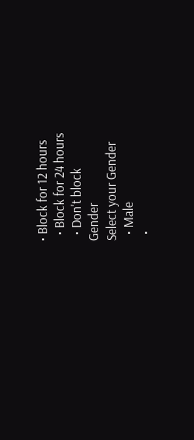• Block for 12 hours
  • Block for 24 hours
  • Don't block
Gender
Select your Gender
  • Male
  •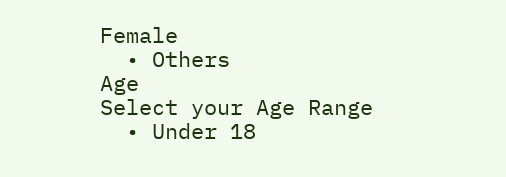Female
  • Others
Age
Select your Age Range
  • Under 18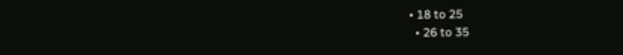• 18 to 25
  • 26 to 35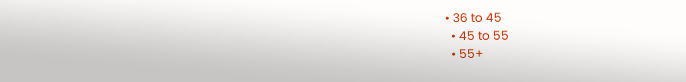• 36 to 45
  • 45 to 55
  • 55+